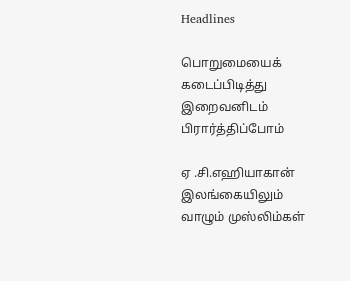Headlines

பொறுமையைக் கடைப்பிடித்து இறைவனிடம் பிரார்த்திப்போம்

ஏ .சி.எஹியாகான் இலங்கையிலும் வாழும் முஸ்லிம்கள்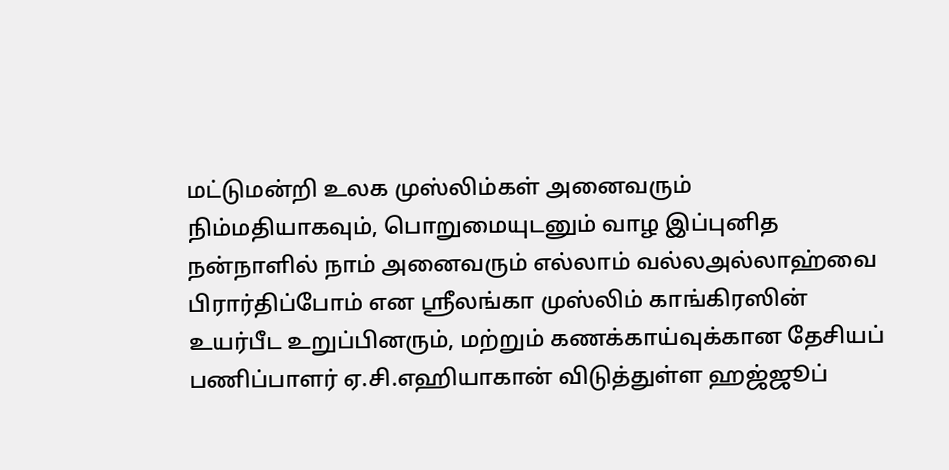மட்டுமன்றி உலக முஸ்லிம்கள் அனைவரும்  நிம்மதியாகவும், பொறுமையுடனும் வாழ இப்புனித நன்நாளில் நாம் அனைவரும் எல்லாம் வல்லஅல்லாஹ்வை பிரார்திப்போம் என ஸ்ரீலங்கா முஸ்லிம் காங்கிரஸின் உயர்பீட உறுப்பினரும், மற்றும் கணக்காய்வுக்கான தேசியப் பணிப்பாளர் ஏ.சி.எஹியாகான் விடுத்துள்ள ஹஜ்ஜூப்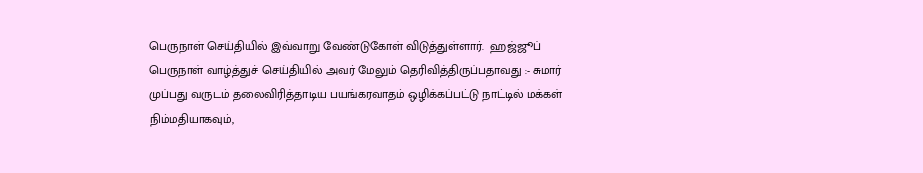பெருநாள் செய்தியில் இவ்வாறு வேண்டுகோள் விடுத்துள்ளார்.  ஹஜ்ஜூப்  பெருநாள் வாழ்த்துச் செய்தியில் அவர் மேலும் தெரிவித்திருப்பதாவது :- சுமார் முப்பது வருடம் தலைவிரித்தாடிய பயங்கரவாதம் ஒழிக்கப்பட்டு நாட்டில் மக்கள் நிம்மதியாகவும்,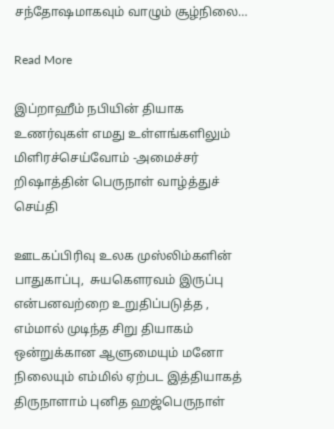சந்தோஷமாகவும் வாழும் சூழ்நிலை…

Read More

இப்றாஹீம் நபியின் தியாக உணர்வுகள் எமது உள்ளங்களிலும் மிளிரச்செய்வோம் -அமைச்சர் றிஷாத்தின் பெருநாள் வாழ்த்துச் செய்தி

ஊடகப்பிரிவு உலக முஸ்லிம்களின் பாதுகாப்பு,  சுயகௌரவம் இருப்பு என்பனவற்றை உறுதிப்படுத்த , எம்மால் முடிந்த சிறு தியாகம் ஒன்றுக்கான ஆளுமையும் மனோ நிலையும் எம்மில் ஏற்பட இத்தியாகத் திருநாளாம் புனித ஹஜ்பெருநாள்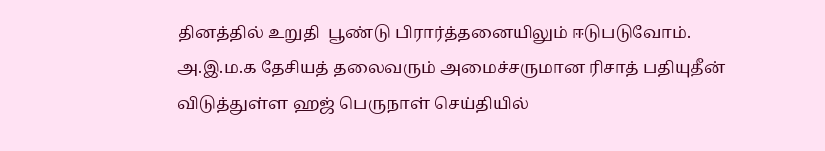தினத்தில் உறுதி  பூண்டு பிரார்த்தனையிலும் ஈடுபடுவோம். அ.இ.ம.க தேசியத் தலைவரும் அமைச்சருமான ரிசாத் பதியுதீன் விடுத்துள்ள ஹஜ் பெருநாள் செய்தியில்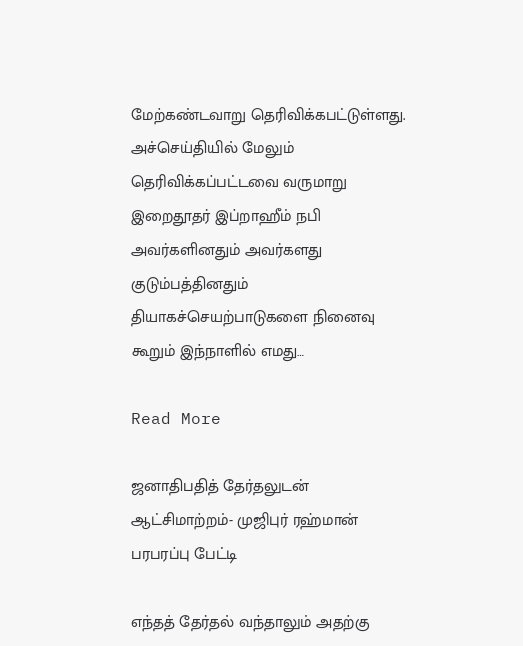மேற்கண்டவாறு தெரிவிக்கபட்டுள்ளது. அச்செய்தியில் மேலும் தெரிவிக்கப்பட்டவை வருமாறு இறைதூதர் இப்றாஹீம் நபி அவர்களினதும் அவர்களது குடும்பத்தினதும் தியாகச்செயற்பாடுகளை நினைவு கூறும் இந்நாளில் எமது…

Read More

ஜனாதிபதித் தேர்தலுடன் ஆட்சிமாற்றம்- முஜிபுர் ரஹ்மான் பரபரப்பு பேட்டி

எந்தத் தேர்தல் வந்தாலும் அதற்கு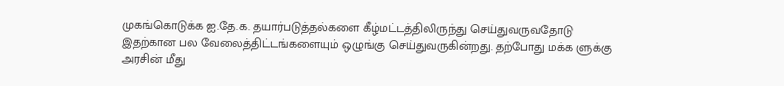முகங்கொடுக்க ஐ.தே.க. தயார்படுத்தல்களை கீழ்மட்டத்திலிருந்து செய்துவருவதோடு இதற்கான பல வேலைத்திட்டங்களையும் ஒழுங்கு செய்துவருகின்றது. தற்போது மக்க ளுக்கு அரசின் மீது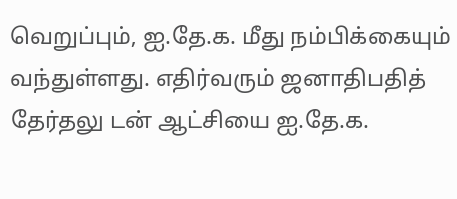வெறுப்பும், ஐ.தே.க. மீது நம்பிக்கையும் வந்துள்ளது. எதிர்வரும் ஜனாதிபதித் தேர்தலு டன் ஆட்சியை ஐ.தே.க.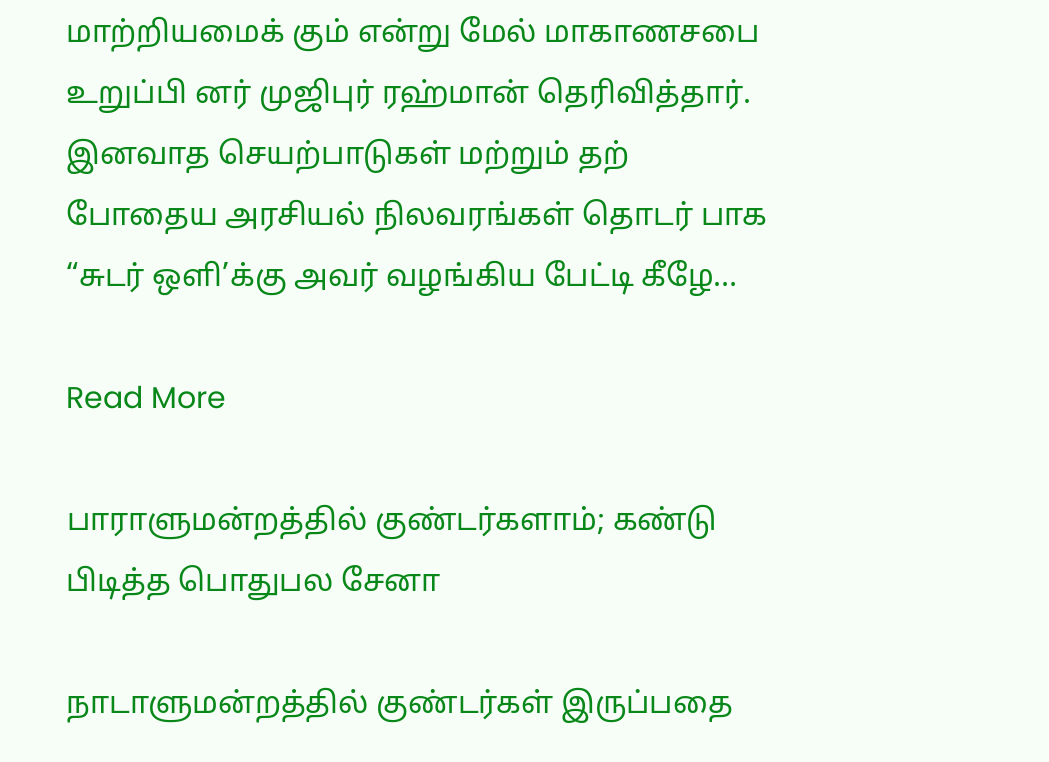மாற்றியமைக் கும் என்று மேல் மாகாணசபை உறுப்பி னர் முஜிபுர் ரஹ்மான் தெரிவித்தார். இனவாத செயற்பாடுகள் மற்றும் தற் போதைய அரசியல் நிலவரங்கள் தொடர் பாக “சுடர் ஒளி’க்கு அவர் வழங்கிய பேட்டி கீழே…

Read More

பாராளுமன்றத்தில் குண்டர்களாம்; கண்டு பிடித்த பொதுபல சேனா

நாடாளுமன்றத்தில் குண்டர்கள் இருப்பதை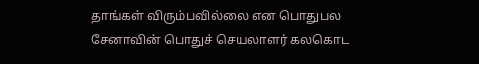தாங்கள் விரும்பவில்லை என பொதுபல சேனாவின் பொதுச் செயலாளர் கலகொட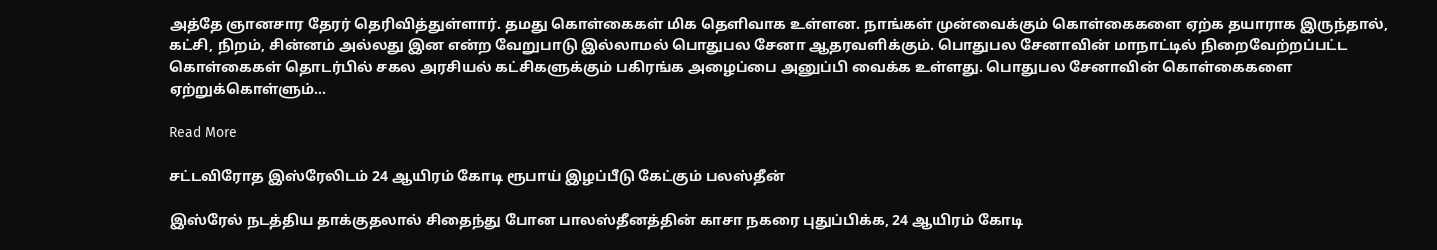அத்தே ஞானசார தேரர் தெரிவித்துள்ளார். தமது கொள்கைகள் மிக தெளிவாக உள்ளன. நாங்கள் முன்வைக்கும் கொள்கைகளை ஏற்க தயாராக இருந்தால், கட்சி, நிறம், சின்னம் அல்லது இன என்ற வேறுபாடு இல்லாமல் பொதுபல சேனா ஆதரவளிக்கும். பொதுபல சேனாவின் மாநாட்டில் நிறைவேற்றப்பட்ட கொள்கைகள் தொடர்பில் சகல அரசியல் கட்சிகளுக்கும் பகிரங்க அழைப்பை அனுப்பி வைக்க உள்ளது. பொதுபல சேனாவின் கொள்கைகளை ஏற்றுக்கொள்ளும்…

Read More

சட்டவிரோத இஸ்ரேலிடம் 24 ஆயிரம் கோடி ரூபாய் இழப்பீடு கேட்கும் பலஸ்தீன்

இஸ்ரேல் நடத்திய தாக்குதலால் சிதைந்து போன பாலஸ்தீனத்தின் காசா நகரை புதுப்பிக்க, 24 ஆயிரம் கோடி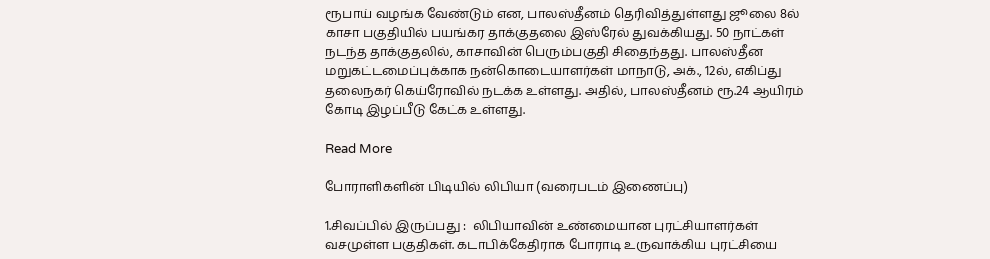ரூபாய் வழங்க வேண்டும் என, பாலஸ்தீனம் தெரிவித்துள்ளது ஜூலை 8ல் காசா பகுதியில் பயங்கர தாக்குதலை இஸ்ரேல் துவக்கியது. 50 நாட்கள் நடந்த தாக்குதலில், காசாவின் பெரும்பகுதி சிதைந்தது. பாலஸ்தீன மறுகட்டமைப்புக்காக நன்கொடையாளர்கள் மாநாடு, அக்., 12ல், எகிப்து தலைநகர் கெய்ரோவில் நடக்க உள்ளது. அதில், பாலஸ்தீனம் ரூ.24 ஆயிரம் கோடி இழப்பீடு கேட்க உள்ளது.

Read More

போராளிகளின் பிடியில் லிபியா (வரைபடம் இணைப்பு)

1.சிவப்பில் இருப்பது :  லிபியாவின் உண்மையான புரட்சியாளர்கள் வசமுள்ள பகுதிகள். கடாபிக்கேதிராக போராடி உருவாக்கிய புரட்சியை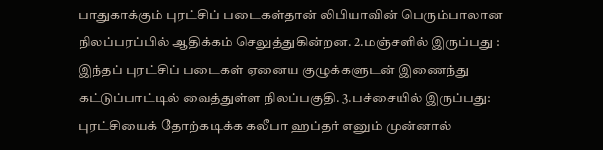பாதுகாக்கும் புரட்சிப் படைகள்தான் லிபியாவின் பெரும்பாலான நிலப்பரப்பில் ஆதிக்கம் செலுத்துகின்றன. 2.மஞ்சளில் இருப்பது :  இந்தப் புரட்சிப் படைகள் ஏனைய குழுக்களுடன் இணைந்து கட்டுப்பாட்டில் வைத்துள்ள நிலப்பகுதி. 3.பச்சையில் இருப்பது: புரட்சியைக் தோற்கடிக்க கலீபா ஹப்தர் எனும் முன்னால்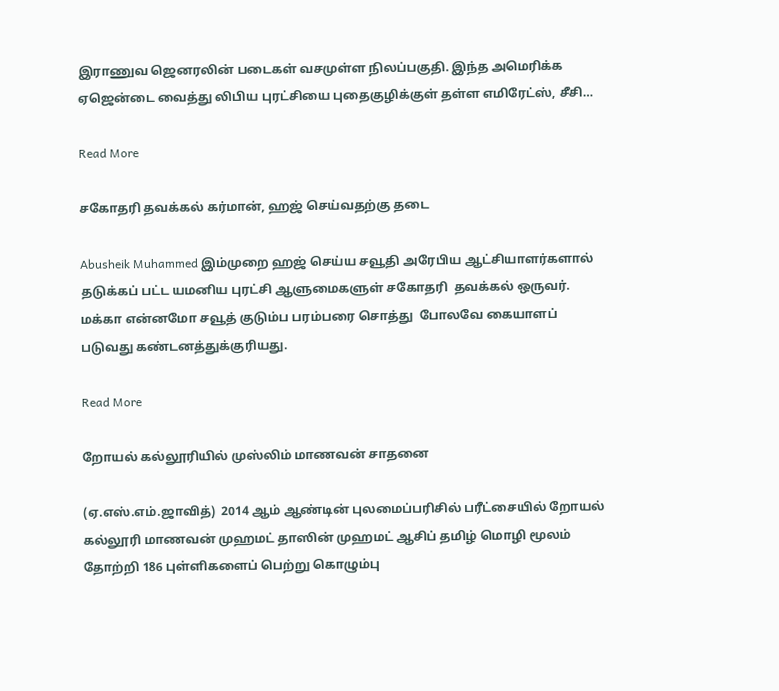இராணுவ ஜெனரலின் படைகள் வசமுள்ள நிலப்பகுதி. இந்த அமெரிக்க ஏஜென்டை வைத்து லிபிய புரட்சியை புதைகுழிக்குள் தள்ள எமிரேட்ஸ், சீசி…

Read More

சகோதரி தவக்கல் கர்மான், ஹஜ் செய்வதற்கு தடை

Abusheik Muhammed இம்முறை ஹஜ் செய்ய சவூதி அரேபிய ஆட்சியாளர்களால் தடுக்கப் பட்ட யமனிய புரட்சி ஆளுமைகளுள் சகோதரி  தவக்கல் ஒருவர். மக்கா என்னமோ சவூத் குடும்ப பரம்பரை சொத்து  போலவே கையாளப் படுவது கண்டனத்துக்குரியது.

Read More

றோயல் கல்லூரியில் முஸ்லிம் மாணவன் சாதனை

(ஏ.எஸ்.எம்.ஜாவித்)  2014 ஆம் ஆண்டின் புலமைப்பரிசில் பரீட்சையில் றோயல் கல்லூரி மாணவன் முஹமட் தாஸின் முஹமட் ஆசிப் தமிழ் மொழி மூலம் தோற்றி 186 புள்ளிகளைப் பெற்று கொழும்பு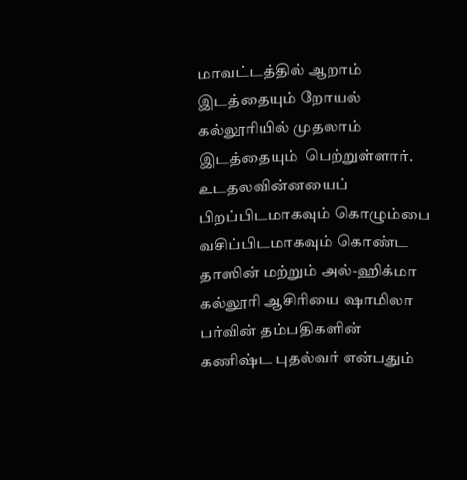மாவட்டத்தில் ஆறாம் இடத்தையும் றோயல் கல்லூரியில் முதலாம் இடத்தையும்  பெற்றுள்ளார். உடதலவின்னயைப் பிறப்பிடமாகவும் கொழும்பை வசிப்பிடமாகவும் கொண்ட தாஸின் மற்றும் அல்-ஹிக்மா கல்லூரி ஆசிரியை ஷாமிலா பர்வின் தம்பதிகளின் கணிஷ்ட புதல்வர் என்பதும்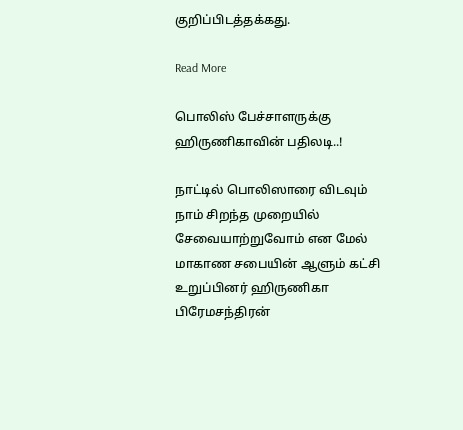குறிப்பிடத்தக்கது.

Read More

பொலிஸ் பேச்சாளருக்கு ஹிருணிகாவின் பதிலடி..!

நாட்டில் பொலிஸாரை விடவும் நாம் சிறந்த முறையில் சேவையாற்றுவோம் என மேல் மாகாண சபையின் ஆளும் கட்சி உறுப்பினர் ஹிருணிகா பிரேமசந்திரன்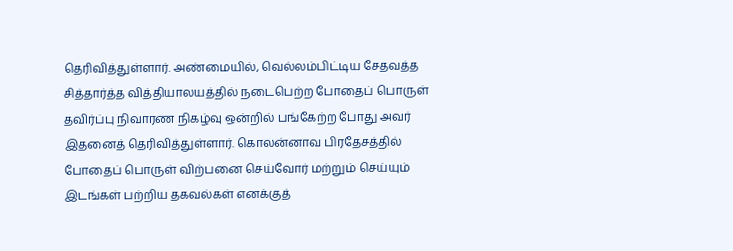தெரிவித்துள்ளார். அண்மையில், வெல்லம்பிட்டிய சேதவத்த சித்தார்த்த வித்தியாலயத்தில் நடைபெற்ற போதைப் பொருள் தவிர்ப்பு நிவாரண நிகழ்வு ஒன்றில் பங்கேற்ற போது அவர் இதனைத் தெரிவித்துள்ளார். கொலன்னாவ பிரதேசத்தில் போதைப் பொருள் விற்பனை செய்வோர் மற்றும் செய்யும் இடங்கள் பற்றிய தகவல்கள் எனக்குத்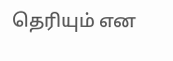தெரியும் என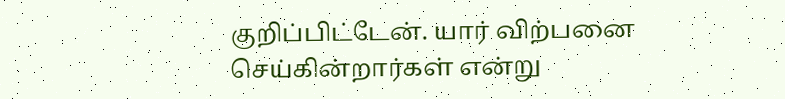குறிப்பிட்டேன். யார் விற்பனை செய்கின்றார்கள் என்று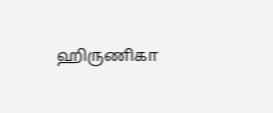ஹிருணிகா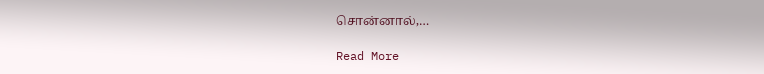சொன்னால்,…

Read More